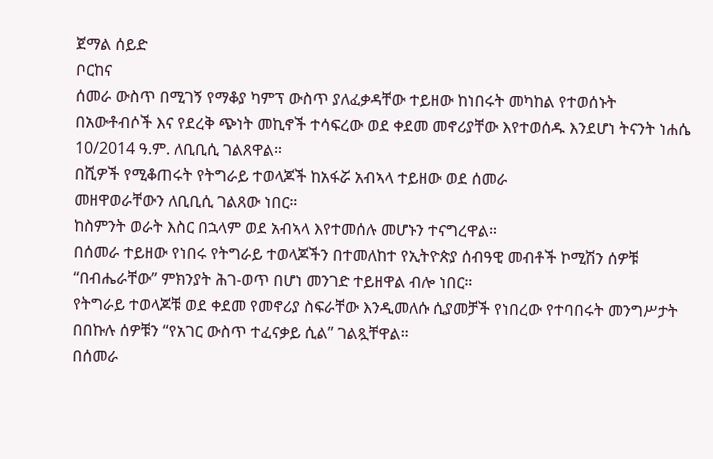ጀማል ሰይድ
ቦርከና
ሰመራ ውስጥ በሚገኝ የማቆያ ካምፕ ውስጥ ያለፈቃዳቸው ተይዘው ከነበሩት መካከል የተወሰኑት በአውቶብሶች እና የደረቅ ጭነት መኪኖች ተሳፍረው ወደ ቀደመ መኖሪያቸው እየተወሰዱ እንደሆነ ትናንት ነሐሴ 10/2014 ዓ.ም. ለቢቢሲ ገልጸዋል።
በሺዎች የሚቆጠሩት የትግራይ ተወላጆች ከአፋሯ አብኣላ ተይዘው ወደ ሰመራ
መዘዋወራቸውን ለቢቢሲ ገልጸው ነበር።
ከስምንት ወራት እስር በኋላም ወደ አብኣላ እየተመሰሉ መሆኑን ተናግረዋል።
በሰመራ ተይዘው የነበሩ የትግራይ ተወላጆችን በተመለከተ የኢትዮጵያ ሰብዓዊ መብቶች ኮሚሽን ሰዎቹ “በብሔራቸው” ምክንያት ሕገ-ወጥ በሆነ መንገድ ተይዘዋል ብሎ ነበር።
የትግራይ ተወላጆቹ ወደ ቀደመ የመኖሪያ ስፍራቸው እንዲመለሱ ሲያመቻች የነበረው የተባበሩት መንግሥታት በበኩሉ ሰዎቹን “የአገር ውስጥ ተፈናቃይ ሲል” ገልጿቸዋል።
በሰመራ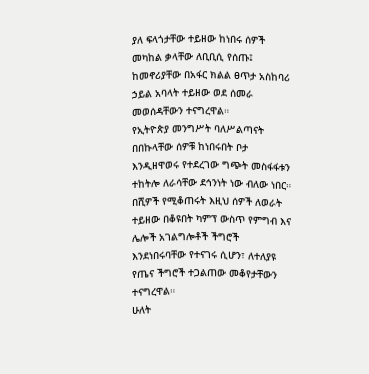ያለ ፍላጎታቸው ተይዘው ከነበሩ ሰዎች መካከል ቃላቸው ለቢቢሲ የሰጡ፤ ከመኖሪያቸው በአፋር ክልል ፀጥታ አስከባሪ ኃይል አባላት ተይዘው ወደ ሰመራ መወሰዳቸውን ተናግረዋል።
የኢትዮጵያ መንግሥት ባለሥልጣናት በበኩላቸው ሰዎቹ ከነበሩበት ቦታ እንዲዘዋወሩ የተደረገው ግጭት መስፋፋቱን ተከትሎ ለራሳቸው ደኅንነት ነው ብለው ነበር።
በሺዎች የሚቆጠሩት እዚህ ሰዎች ለወራት ተይዘው በቆዩበት ካምፕ ውስጥ የምግብ እና ሌሎች አገልግሎቶች ችግሮች እንደነበሩባቸው የተናገሩ ሲሆን፣ ለተለያዩ የጤና ችግሮች ተጋልጠው መቆየታቸውን ተናግረዋል።
ሁለት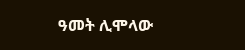ዓመት ሊሞላው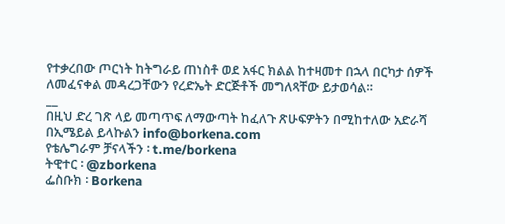የተቃረበው ጦርነት ከትግራይ ጠነስቶ ወደ አፋር ክልል ከተዛመተ በኋላ በርካታ ሰዎች ለመፈናቀል መዳረጋቸውን የረድኤት ድርጅቶች መግለጻቸው ይታወሳል።
__
በዚህ ድረ ገጽ ላይ መጣጥፍ ለማውጣት ከፈለጉ ጽሁፍዎትን በሚከተለው አድራሻ በኢሜይል ይላኩልን info@borkena.com
የቴሌግራም ቻናላችን ፡ t.me/borkena
ትዊተር ፡ @zborkena
ፌስቡክ ፡ Borkena